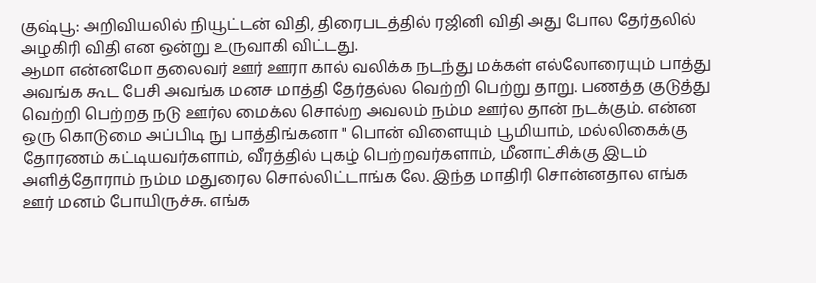குஷ்பூ: அறிவியலில் நியூட்டன் விதி, திரைபடத்தில் ரஜினி விதி அது போல தேர்தலில் அழகிரி விதி என ஒன்று உருவாகி விட்டது.
ஆமா என்னமோ தலைவர் ஊர் ஊரா கால் வலிக்க நடந்து மக்கள் எல்லோரையும் பாத்து அவங்க கூட பேசி அவங்க மனச மாத்தி தேர்தல்ல வெற்றி பெற்று தாறு. பணத்த குடுத்து வெற்றி பெற்றத நடு ஊர்ல மைக்ல சொல்ற அவலம் நம்ம ஊர்ல தான் நடக்கும். என்ன ஒரு கொடுமை அப்பிடி நு பாத்திங்கனா " பொன் விளையும் பூமியாம், மல்லிகைக்கு தோரணம் கட்டியவர்களாம், வீரத்தில் புகழ் பெற்றவர்களாம், மீனாட்சிக்கு இடம் அளித்தோராம் நம்ம மதுரைல சொல்லிட்டாங்க லே. இந்த மாதிரி சொன்னதால எங்க ஊர் மனம் போயிருச்சு. எங்க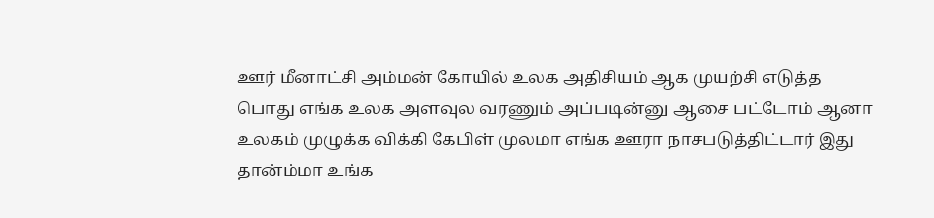ஊர் மீனாட்சி அம்மன் கோயில் உலக அதிசியம் ஆக முயற்சி எடுத்த பொது எங்க உலக அளவுல வரணும் அப்படின்னு ஆசை பட்டோம் ஆனா உலகம் முழுக்க விக்கி கேபிள் முலமா எங்க ஊரா நாசபடுத்திட்டார் இது தான்ம்மா உங்க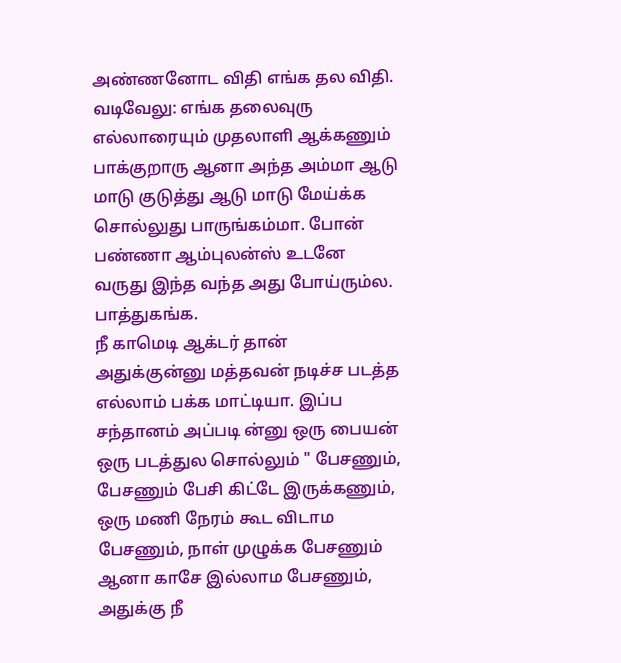அண்ணனோட விதி எங்க தல விதி.
வடிவேலு: எங்க தலைவுரு எல்லாரையும் முதலாளி ஆக்கணும் பாக்குறாரு ஆனா அந்த அம்மா ஆடு மாடு குடுத்து ஆடு மாடு மேய்க்க சொல்லுது பாருங்கம்மா. போன் பண்ணா ஆம்புலன்ஸ் உடனே வருது இந்த வந்த அது போய்ரும்ல. பாத்துகங்க.
நீ காமெடி ஆக்டர் தான் அதுக்குன்னு மத்தவன் நடிச்ச படத்த எல்லாம் பக்க மாட்டியா. இப்ப சந்தானம் அப்படி ன்னு ஒரு பையன் ஒரு படத்துல சொல்லும் " பேசணும், பேசணும் பேசி கிட்டே இருக்கணும், ஒரு மணி நேரம் கூட விடாம பேசணும், நாள் முழுக்க பேசணும் ஆனா காசே இல்லாம பேசணும், அதுக்கு நீ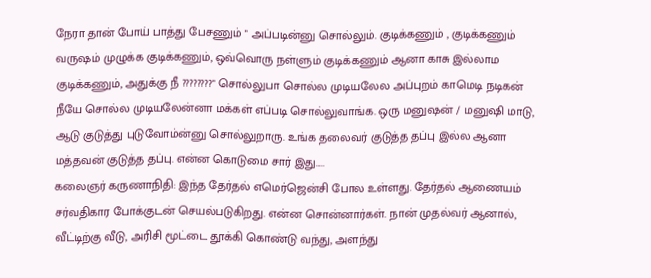நேரா தான் போய் பாத்து பேசணும் " அப்படின்னு சொல்லும். குடிக்கணும் , குடிக்கணும் வருஷம் முழுக்க குடிக்கணும், ஒவ்வொரு நள்ளும் குடிக்கணும் ஆனா காசு இல்லாம குடிக்கணும், அதுக்கு நீ ????????" சொல்லுபா சொல்ல முடியலேல அப்புறம் காமெடி நடிகன் நீயே சொல்ல முடியலேன்னா மக்கள் எப்படி சொல்லுவாங்க. ஒரு மனுஷன் / மனுஷி மாடு, ஆடு குடுத்து புடுவோம்ன்னு சொல்லுறாரு. உங்க தலைவர் குடுத்த தப்பு இல்ல ஆனா மத்தவன் குடுத்த தப்பு. என்ன கொடுமை சார் இது.....
கலைஞர் கருணாநிதி: இந்த தேர்தல் எமெர்ஜென்சி போல உள்ளது. தேர்தல் ஆணையம் சர்வதிகார போக்குடன் செயல்படுகிறது. என்ன சொன்னார்கள். நான் முதல்வர் ஆனால், வீட்டிற்கு வீடு, அரிசி மூட்டை தூக்கி கொண்டு வந்து, அளந்து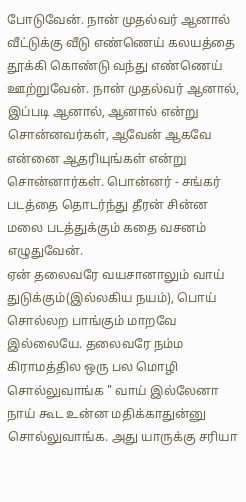போடுவேன். நான் முதல்வர் ஆனால் வீட்டுக்கு வீடு எண்ணெய் கலயத்தை தூக்கி கொண்டு வந்து எண்ணெய் ஊற்றுவேன். நான் முதல்வர் ஆனால், இப்படி ஆனால், ஆனால் என்று சொன்னவர்கள், ஆவேன் ஆகவே என்னை ஆதரியுங்கள் என்று சொன்னார்கள். பொன்னர் - சங்கர் படத்தை தொடர்ந்து தீரன் சின்ன மலை படத்துக்கும் கதை வசனம் எழுதுவேன்.
ஏன் தலைவரே வயசானாலும் வாய் துடுக்கும்(இல்லகிய நயம்), பொய் சொல்லற பாங்கும் மாறவே இல்லையே. தலைவரே நம்ம கிராமத்தில ஒரு பல மொழி சொல்லுவாங்க " வாய் இல்லேனா நாய் கூட உன்ன மதிக்காதுன்னு சொல்லுவாங்க. அது யாருக்கு சரியா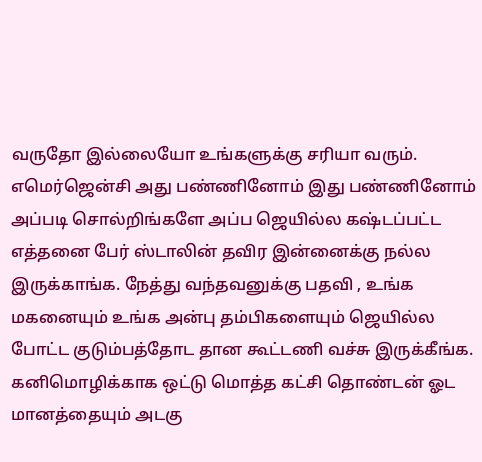வருதோ இல்லையோ உங்களுக்கு சரியா வரும். எமெர்ஜென்சி அது பண்ணினோம் இது பண்ணினோம் அப்படி சொல்றிங்களே அப்ப ஜெயில்ல கஷ்டப்பட்ட எத்தனை பேர் ஸ்டாலின் தவிர இன்னைக்கு நல்ல இருக்காங்க. நேத்து வந்தவனுக்கு பதவி , உங்க மகனையும் உங்க அன்பு தம்பிகளையும் ஜெயில்ல போட்ட குடும்பத்தோட தான கூட்டணி வச்சு இருக்கீங்க. கனிமொழிக்காக ஒட்டு மொத்த கட்சி தொண்டன் ஓட மானத்தையும் அடகு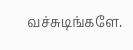வச்சுடிங்களே.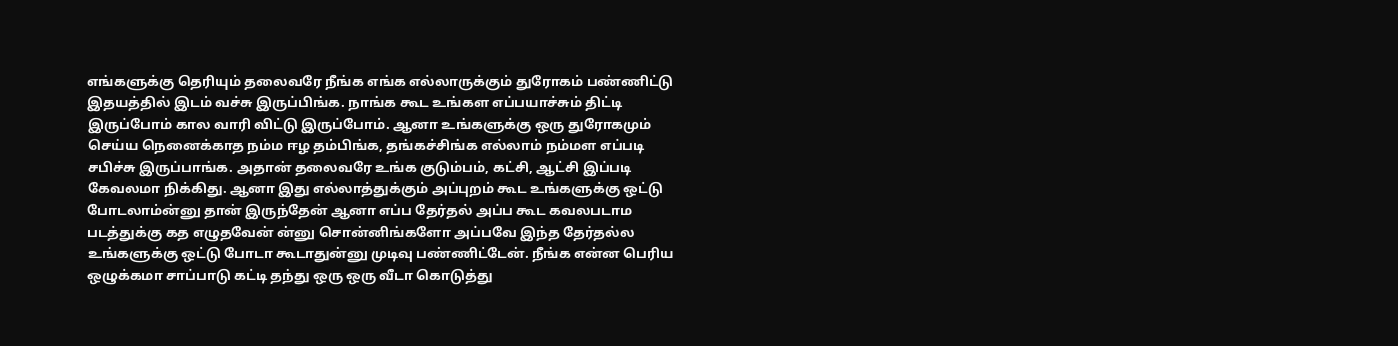எங்களுக்கு தெரியும் தலைவரே நீங்க எங்க எல்லாருக்கும் துரோகம் பண்ணிட்டு இதயத்தில் இடம் வச்சு இருப்பிங்க. நாங்க கூட உங்கள எப்பயாச்சும் திட்டி இருப்போம் கால வாரி விட்டு இருப்போம். ஆனா உங்களுக்கு ஒரு துரோகமும் செய்ய நெனைக்காத நம்ம ஈழ தம்பிங்க, தங்கச்சிங்க எல்லாம் நம்மள எப்படி சபிச்சு இருப்பாங்க. அதான் தலைவரே உங்க குடும்பம், கட்சி, ஆட்சி இப்படி கேவலமா நிக்கிது. ஆனா இது எல்லாத்துக்கும் அப்புறம் கூட உங்களுக்கு ஒட்டு போடலாம்ன்னு தான் இருந்தேன் ஆனா எப்ப தேர்தல் அப்ப கூட கவலபடாம படத்துக்கு கத எழுதவேன் ன்னு சொன்னிங்களோ அப்பவே இந்த தேர்தல்ல உங்களுக்கு ஒட்டு போடா கூடாதுன்னு முடிவு பண்ணிட்டேன். நீங்க என்ன பெரிய ஒழுக்கமா சாப்பாடு கட்டி தந்து ஒரு ஒரு வீடா கொடுத்து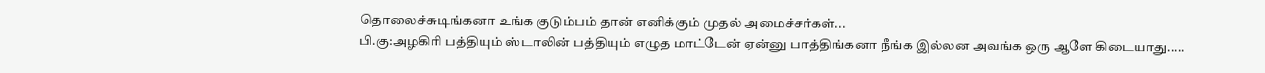தொலைச்சுடிங்கனா உங்க குடும்பம் தான் எனிக்கும் முதல் அமைச்சர்கள்...
பி.கு:அழகிரி பத்தியும் ஸ்டாலின் பத்தியும் எழுத மாட்டேன் ஏன்னு பாத்திங்கனா நீங்க இல்லன அவங்க ஒரு ஆளே கிடையாது.....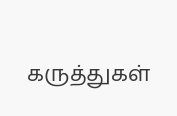கருத்துகள்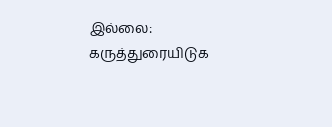இல்லை:
கருத்துரையிடுக